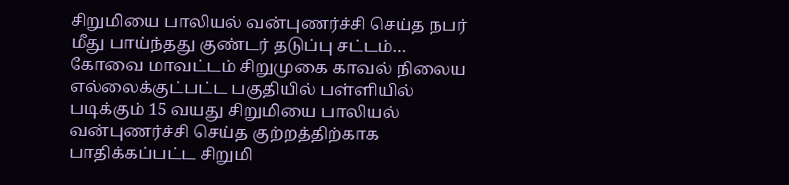சிறுமியை பாலியல் வன்புணர்ச்சி செய்த நபர் மீது பாய்ந்தது குண்டர் தடுப்பு சட்டம்… கோவை மாவட்டம் சிறுமுகை காவல் நிலைய எல்லைக்குட்பட்ட பகுதியில் பள்ளியில் படிக்கும் 15 வயது சிறுமியை பாலியல் வன்புணர்ச்சி செய்த குற்றத்திற்காக பாதிக்கப்பட்ட சிறுமி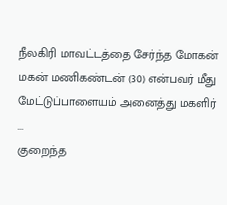நீலகிரி மாவட்டத்தை சேர்ந்த மோகன் மகன் மணிகண்டன் (30) என்பவர் மீது மேட்டுப்பாளையம் அனைத்து மகளிர் ...
குறைந்த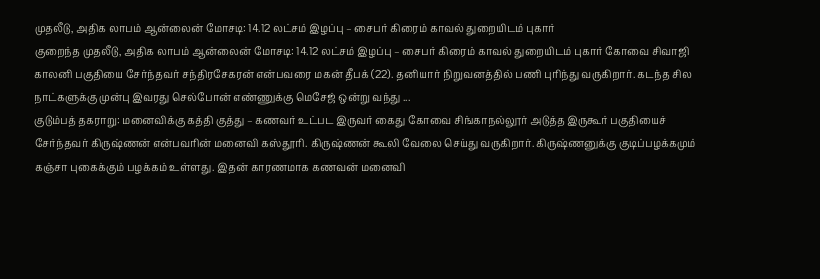முதலீடு, அதிக லாபம் ஆன்லைன் மோசடி: 14.12 லட்சம் இழப்பு – சைபர் கிரைம் காவல் துறையிடம் புகார்
குறைந்த முதலீடு, அதிக லாபம் ஆன்லைன் மோசடி: 14.12 லட்சம் இழப்பு – சைபர் கிரைம் காவல் துறையிடம் புகார் கோவை சிவாஜி காலனி பகுதியை சேர்ந்தவர் சந்திரசேகரன் என்பவரை மகன் தீபக் (22). தனியார் நிறுவனத்தில் பணி புரிந்து வருகிறார். கடந்த சில நாட்களுக்கு முன்பு இவரது செல்போன் எண்ணுக்கு மெசேஜ் ஒன்று வந்து ...
குடும்பத் தகராறு: மனைவிக்கு கத்தி குத்து – கணவர் உட்பட இருவர் கைது கோவை சிங்காநல்லூர் அடுத்த இருகூர் பகுதியைச் சேர்ந்தவர் கிருஷ்ணன் என்பவரின் மனைவி கஸ்தூரி. கிருஷ்ணன் கூலி வேலை செய்து வருகிறார். கிருஷ்ணனுக்கு குடிப்பழக்கமும் கஞ்சா புகைக்கும் பழக்கம் உள்ளது. இதன் காரணமாக கணவன் மனைவி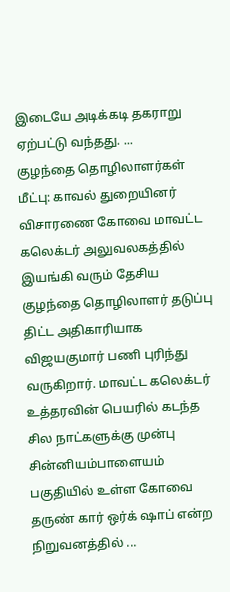இடையே அடிக்கடி தகராறு ஏற்பட்டு வந்தது. ...
குழந்தை தொழிலாளர்கள் மீட்பு: காவல் துறையினர் விசாரணை கோவை மாவட்ட கலெக்டர் அலுவலகத்தில் இயங்கி வரும் தேசிய குழந்தை தொழிலாளர் தடுப்பு திட்ட அதிகாரியாக விஜயகுமார் பணி புரிந்து வருகிறார். மாவட்ட கலெக்டர் உத்தரவின் பெயரில் கடந்த சில நாட்களுக்கு முன்பு சின்னியம்பாளையம் பகுதியில் உள்ள கோவை தருண் கார் ஒர்க் ஷாப் என்ற நிறுவனத்தில் ...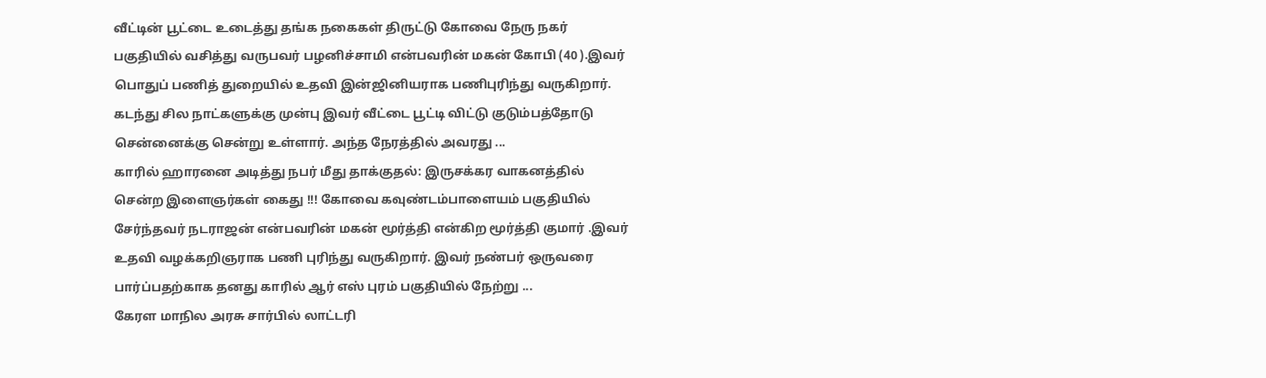வீட்டின் பூட்டை உடைத்து தங்க நகைகள் திருட்டு கோவை நேரு நகர் பகுதியில் வசித்து வருபவர் பழனிச்சாமி என்பவரின் மகன் கோபி (40 ).இவர் பொதுப் பணித் துறையில் உதவி இன்ஜினியராக பணிபுரிந்து வருகிறார். கடந்து சில நாட்களுக்கு முன்பு இவர் வீட்டை பூட்டி விட்டு குடும்பத்தோடு சென்னைக்கு சென்று உள்ளார். அந்த நேரத்தில் அவரது ...
காரில் ஹாரனை அடித்து நபர் மீது தாக்குதல்: இருசக்கர வாகனத்தில் சென்ற இளைஞர்கள் கைது !!! கோவை கவுண்டம்பாளையம் பகுதியில் சேர்ந்தவர் நடராஜன் என்பவரின் மகன் மூர்த்தி என்கிற மூர்த்தி குமார் .இவர் உதவி வழக்கறிஞராக பணி புரிந்து வருகிறார். இவர் நண்பர் ஒருவரை பார்ப்பதற்காக தனது காரில் ஆர் எஸ் புரம் பகுதியில் நேற்று ...
கேரள மாநில அரசு சார்பில் லாட்டரி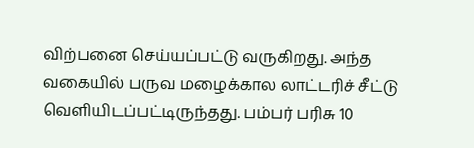விற்பனை செய்யப்பட்டு வருகிறது. அந்த வகையில் பருவ மழைக்கால லாட்டரிச் சீட்டு வெளியிடப்பட்டிருந்தது. பம்பர் பரிசு 10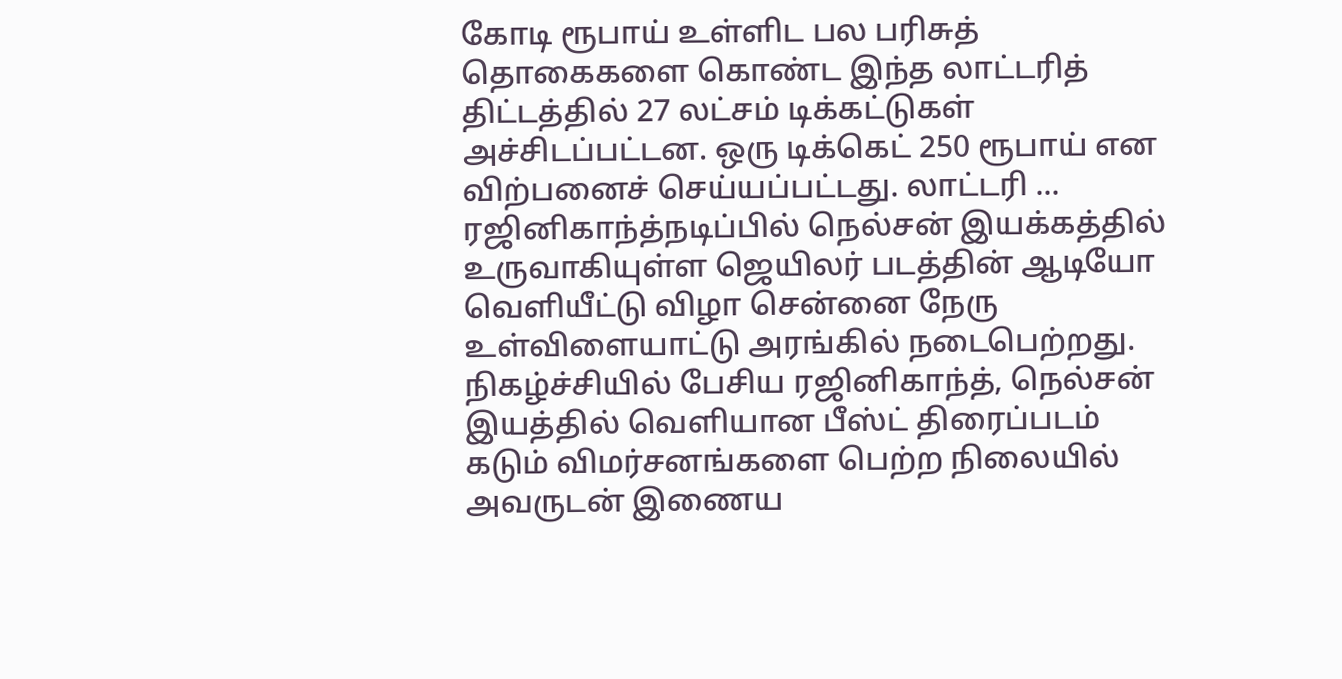கோடி ரூபாய் உள்ளிட பல பரிசுத் தொகைகளை கொண்ட இந்த லாட்டரித் திட்டத்தில் 27 லட்சம் டிக்கட்டுகள் அச்சிடப்பட்டன. ஒரு டிக்கெட் 250 ரூபாய் என விற்பனைச் செய்யப்பட்டது. லாட்டரி ...
ரஜினிகாந்த்நடிப்பில் நெல்சன் இயக்கத்தில் உருவாகியுள்ள ஜெயிலர் படத்தின் ஆடியோ வெளியீட்டு விழா சென்னை நேரு உள்விளையாட்டு அரங்கில் நடைபெற்றது. நிகழ்ச்சியில் பேசிய ரஜினிகாந்த், நெல்சன் இயத்தில் வெளியான பீஸ்ட் திரைப்படம் கடும் விமர்சனங்களை பெற்ற நிலையில் அவருடன் இணைய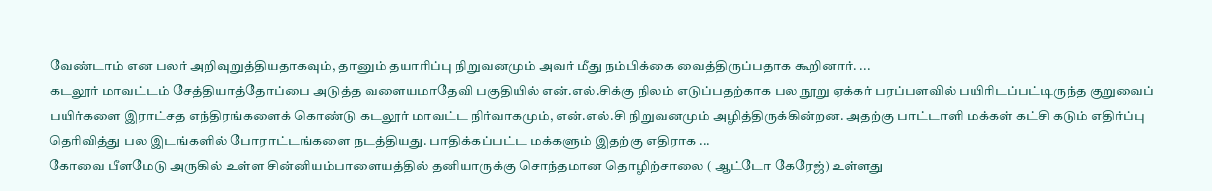வேண்டாம் என பலர் அறிவுறுத்தியதாகவும், தானும் தயாரிப்பு நிறுவனமும் அவர் மீது நம்பிக்கை வைத்திருப்பதாக கூறினார். ...
கடலூர் மாவட்டம் சேத்தியாத்தோப்பை அடுத்த வளையமாதேவி பகுதியில் என்.எல்.சிக்கு நிலம் எடுப்பதற்காக பல நூறு ஏக்கர் பரப்பளவில் பயிரிடப்பட்டிருந்த குறுவைப் பயிர்களை இராட்சத எந்திரங்களைக் கொண்டு கடலூர் மாவட்ட நிர்வாகமும், என்.எல்.சி நிறுவனமும் அழித்திருக்கின்றன. அதற்கு பாட்டாளி மக்கள் கட்சி கடும் எதிர்ப்பு தெரிவித்து பல இடங்களில் போராட்டங்களை நடத்தியது. பாதிக்கப்பட்ட மக்களும் இதற்கு எதிராக ...
கோவை பீளமேடு அருகில் உள்ள சின்னியம்பாளையத்தில் தனியாருக்கு சொந்தமான தொழிற்சாலை ( ஆட்டோ கேரேஜ்) உள்ளது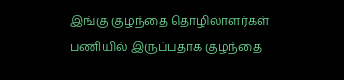இங்கு குழந்தை தொழிலாளர்கள் பணியில் இருப்பதாக குழந்தை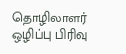தொழிலாளர் ஒழிப்பு பிரிவு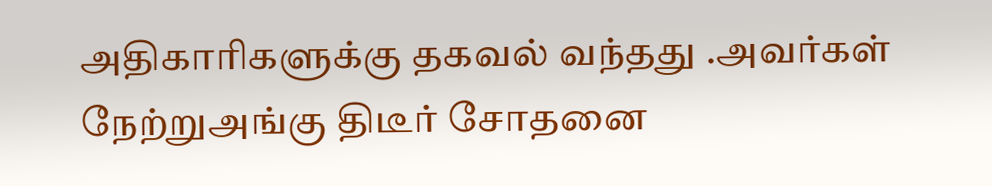அதிகாரிகளுக்கு தகவல் வந்தது .அவர்கள் நேற்றுஅங்கு திடீர் சோதனை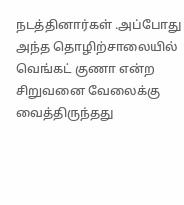நடத்தினார்கள் .அப்போது அந்த தொழிற்சாலையில் வெங்கட் குணா என்ற சிறுவனை வேலைக்கு வைத்திருந்தது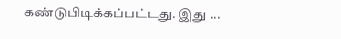கண்டுபிடிக்கப்பட்டது. இது ...